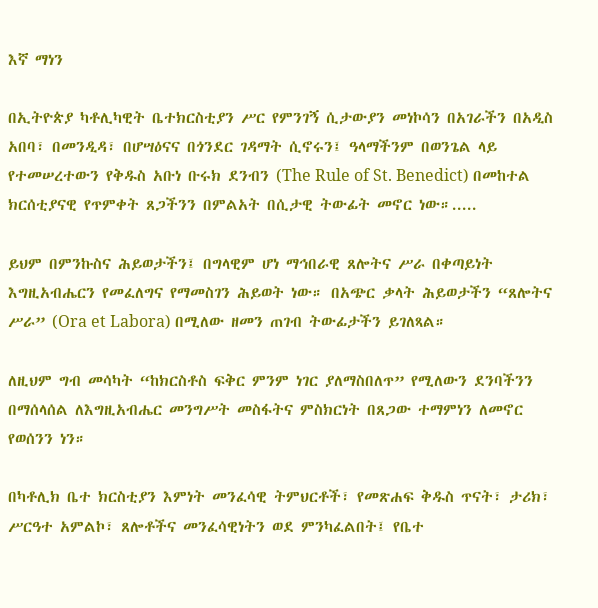እኛ ማነን

በኢትዮጵያ ካቶሊካዊት ቤተክርስቲያን ሥር የምንገኝ ሲታውያን መነኮሳን በአገራችን በአዲስ አበባ፣ በመንዲዳ፣ በሆሣዕናና በጎንደር ገዳማት ሲኖሩን፤ ዓላማችንም በወንጌል ላይ የተመሠረተውን የቅዱስ አቡነ ቡሩክ ደንብን (The Rule of St. Benedict) በመከተል ክርሰቲያናዊ የጥምቀት ጸጋችንን በምልአት በሲታዊ ትውፊት መኖር ነው።.....

ይህም በምንኩስና ሕይወታችን፤ በግላዊም ሆነ ማኅበራዊ ጸሎትና ሥራ በቀጣይነት እግዚአብሔርን የመፈለግና የማመስገን ሕይወት ነው። በአጭር ቃላት ሕይወታችን “ጸሎትና ሥራ” (Ora et Labora) በሚለው ዘመን ጠገብ ትውፊታችን ይገለጻል።

ለዚህም ግብ መሳካት “ከክርስቶስ ፍቅር ምንም ነገር ያለማስበለጥ” የሚለውን ደንባችንን በማሰላሰል ለእግዚአብሔር መንግሥት መስፋትና ምስክርነት በጸጋው ተማምነን ለመኖር የወሰንን ነን።

በካቶሊክ ቤተ ክርስቲያን እምነት መንፈሳዊ ትምህርቶች፣ የመጽሐፍ ቅዱስ ጥናት፣ ታሪክ፣ ሥርዓተ አምልኮ፣ ጸሎቶችና መንፈሳዊነትን ወደ ምንካፈልበት፤ የቤተ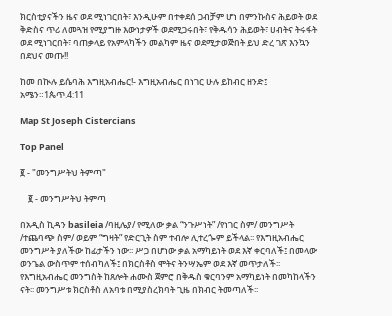ክርስቲያናችን ዜና ወደ ሚነገርበት፣ እንዲሁም በተቀደሰ ጋብቻም ሆነ በምንኩስና ሕይወት ወደ ቅድስና ጥሪ ለመጓዝ የሚያግዙ እውነታዎች ወደሚጋሩበት፣ የቅዱሳን ሕይወት፣ ሀብትና ትሩፋት ወደ ሚነገርበት፣ ባጠቃላይ የአምላካችን መልካም ዜና ወደሚታወጅበት ይህ ድረ ገጽ እንኳን በደህና መጡ!!

ከመ በኲሉ ይሴባሕ እግዚአብሔር!- እግዚአብሔር በነገር ሁሉ ይከብር ዘንድ፤ አሜን።1ጴጥ.4:11

Map St Joseph Cistercians

Top Panel

፪ - "መንግሥትህ ትምጣ"

    ፪ - መንግሥትህ ትምጣ

በአዲስ ኪዳን basileia /ባዚሌያ/ የሚለው ቃል “ንጉሥነት” /የነገር ስም/ መንግሥት /ተጨባጭ ስም/ ወይም “ግዛት” የድርጊት ስም ተብሎ ሊተረጐም ይችላል፡፡ የእግዚአብሔር መንግሥት ያለችው ከፊታችን ነው፡፡ ሥጋ በሆነው ቃል አማካይነት ወደ እኛ ቀርባለች፤ በመላው ወንጌል ውስጥም ተሰብካለች፤ በክርስቶስ ሞትና ትንሣኤም ወደ እኛ መጥታለች፡፡ የእግዚአብሔር መንግስት ከጸሎት ሐሙስ ጀምሮ በቅዱስ ቁርባንም አማካይነት በመካከላችን ናት፡፡ መንግሥቱ ክርስቶስ ለአባቱ በሚያስረክባት ጊዜ በክብር ትመጣለች፡፡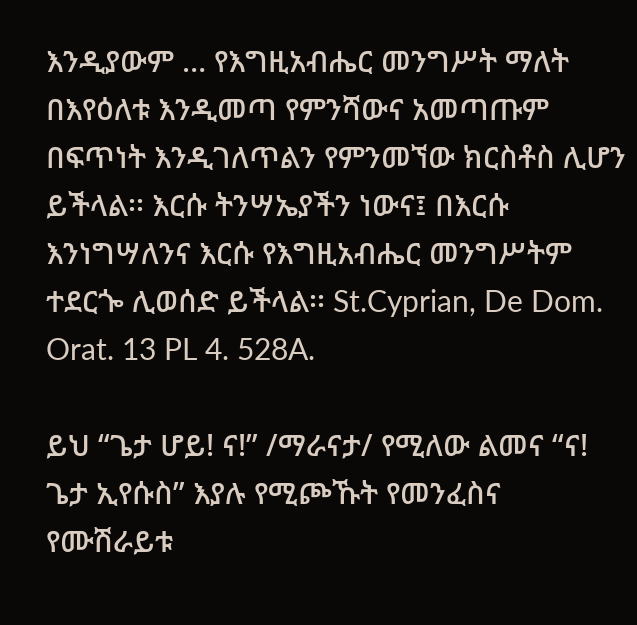እንዲያውም … የእግዚአብሔር መንግሥት ማለት በእየዕለቱ እንዲመጣ የምንሻውና አመጣጡም በፍጥነት እንዲገለጥልን የምንመኘው ክርስቶስ ሊሆን ይችላል፡፡ እርሱ ትንሣኤያችን ነውና፤ በእርሱ እንነግሣለንና እርሱ የእግዚአብሔር መንግሥትም ተደርጐ ሊወሰድ ይችላል፡፡ St.Cyprian, De Dom. Orat. 13 PL 4. 528A.

ይህ “ጌታ ሆይ! ና!” /ማራናታ/ የሚለው ልመና “ና! ጌታ ኢየሱስ” እያሉ የሚጮኹት የመንፈስና የሙሽራይቱ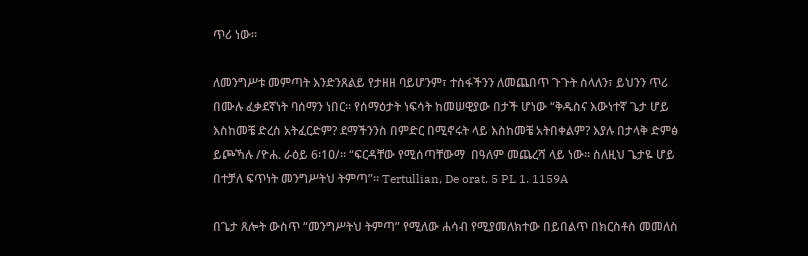ጥሪ ነው፡፡

ለመንግሥቱ መምጣት እንድንጸልይ የታዘዘ ባይሆንም፣ ተስፋችንን ለመጨበጥ ጉጉት ስላለን፣ ይህንን ጥሪ በሙሉ ፈቃደኛነት ባሰማን ነበር፡፡ የሰማዕታት ነፍሳት ከመሠዊያው በታች ሆነው “ቅዱስና እውነተኛ ጌታ ሆይ እስከመቼ ድረስ አትፈርድም? ደማችንንስ በምድር በሚኖሩት ላይ እስከመቼ አትበቀልም? እያሉ በታላቅ ድምፅ ይጮኻሉ /ዮሐ. ራዕይ 6፡1ዐ/፡፡ “ፍርዳቸው የሚሰጣቸውማ  በዓለም መጨረሻ ላይ ነው፡፡ ስለዚህ ጌታዬ ሆይ በተቻለ ፍጥነት መንግሥትህ ትምጣ”፡፡ Tertullian, De orat. 5 PL 1. 1159A

በጌታ ጸሎት ውስጥ “መንግሥትህ ትምጣ” የሚለው ሐሳብ የሚያመለክተው በይበልጥ በክርስቶስ መመለስ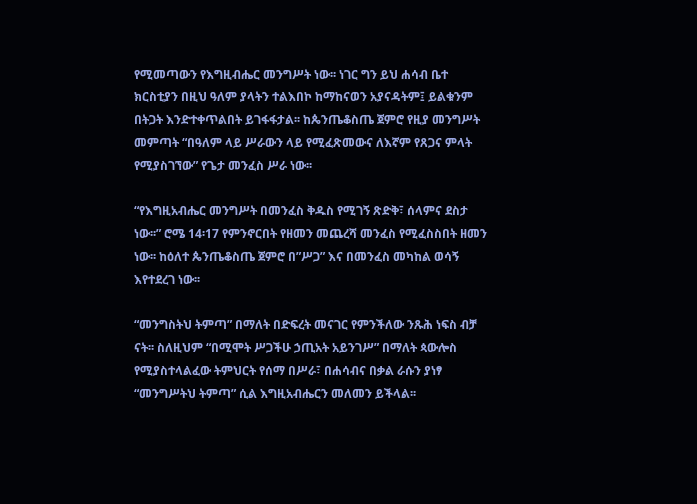የሚመጣውን የእግዚብሔር መንግሥት ነው፡፡ ነገር ግን ይህ ሐሳብ ቤተ ክርስቲያን በዚህ ዓለም ያላትን ተልእበኮ ከማከናወን አያናዳትም፤ ይልቁንም በትጋት እንድተቀጥልበት ይገፋፋታል፡፡ ከጴንጤቆስጤ ጀምሮ የዚያ መንግሥት መምጣት “በዓለም ላይ ሥራውን ላይ የሚፈጽመውና ለእኛም የጸጋና ምላት የሚያስገኘው” የጌታ መንፈስ ሥራ ነው፡፡

“የእግዚአብሔር መንግሥት በመንፈስ ቅዱስ የሚገኝ ጽድቅ፣ ሰላምና ደስታ ነው፡፡” ሮሜ 14፡17 የምንኖርበት የዘመን መጨረሻ መንፈስ የሚፈስስበት ዘመን ነው፡፡ ከዕለተ ጴንጤቆስጤ ጀምሮ በ”ሥጋ” እና በመንፈስ መካከል ወሳኝ እየተደረገ ነው፡፡

“መንግስትህ ትምጣ” በማለት በድፍረት መናገር የምንችለው ንጹሕ ነፍስ ብቻ ናት፡፡ ስለዚህም “በሚሞት ሥጋችሁ ኃጢአት አይንገሥ” በማለት ጳውሎስ የሚያስተላልፈው ትምህርት የሰማ በሥራ፣ በሐሳብና በቃል ራሱን ያነፃ “መንግሥትህ ትምጣ” ሲል እግዚአብሔርን መለመን ይችላል፡፡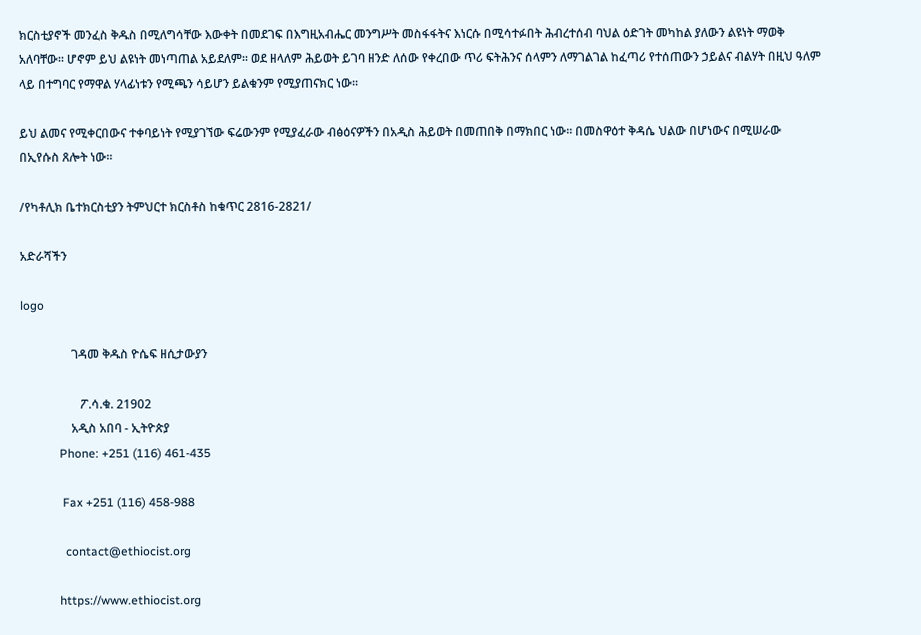ክርስቲያኖች መንፈስ ቅዱስ በሚለግሳቸው እውቀት በመደገፍ በእግዚአብሔር መንግሥት መስፋፋትና እነርሱ በሚሳተፉበት ሕብረተሰብ ባህል ዕድገት መካከል ያለውን ልዩነት ማወቅ አለባቸው፡፡ ሆኖም ይህ ልዩነት መነጣጠል አይደለም፡፡ ወደ ዘላለም ሕይወት ይገባ ዘንድ ለሰው የቀረበው ጥሪ ፍትሕንና ሰላምን ለማገልገል ከፈጣሪ የተሰጠውን ኃይልና ብልሃት በዚህ ዓለም ላይ በተግባር የማዋል ሃላፊነቱን የሚጫን ሳይሆን ይልቁንም የሚያጠናክር ነው፡፡

ይህ ልመና የሚቀርበውና ተቀባይነት የሚያገኘው ፍሬውንም የሚያፈራው ብፅዕናዎችን በአዲስ ሕይወት በመጠበቅ በማክበር ነው፡፡ በመስዋዕተ ቅዳሴ ህልው በሆነውና በሚሠራው በኢየሱስ ጸሎት ነው፡፡

/የካቶሊክ ቤተክርስቲያን ትምህርተ ክርስቶስ ከቁጥር 2816-2821/

አድራሻችን

logo

                 ገዳመ ቅዱስ ዮሴፍ ዘሲታውያን

                    ፖ.ሳ.ቁ. 21902
                 አዲስ አበባ - ኢትዮጵያ
             Phone: +251 (116) 461-435

              Fax +251 (116) 458-988

               contact@ethiocist.org

             https://www.ethiocist.org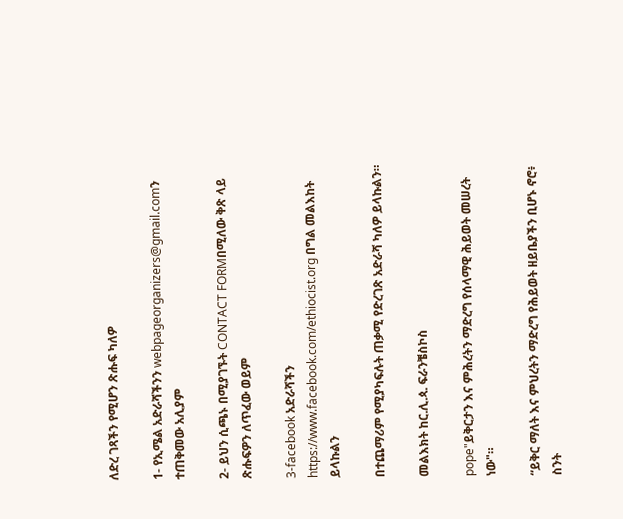ለድረ ገጻችን የሚሆን ጽሑፍ ካለዎ

1- የኢሜል አድራሻችንን webpageorganizers@gmail.comን ተጠቅመው አሊያም

2- ይህን ሲጫኑ በሚያገኙት CONTACT FORMበሚለው ቅጽ ላይ ጽሑፍዎን ለጥፈው ወይም

3-facebook አድራሻችን https://www.facebook.com/ethiocist.org በግል መልእከት ይላኩልን

በተጨማሪም የሚያካፍሉት ጠቃሚ የድረገጽ አድራሻ ካለዎ ይላኩልን።

መልእክት ከር.ሊ.ጳ. ፍራንቼስኮስ

pope"ይቅርታን እና ምሕረትን ማድረግ የሰላማዊ ሕይወት መሠረት ነው"።

“ይቅር ማለት እና ምህረትን ማድረግ የሕይወት ዘይቤያችን ቢሆኑ ኖሮ፥ ስንት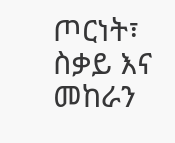ጦርነት፣ ስቃይ እና መከራን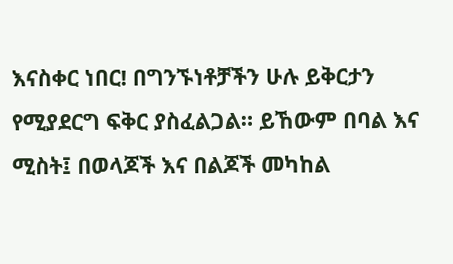እናስቀር ነበር! በግንኙነቶቻችን ሁሉ ይቅርታን የሚያደርግ ፍቅር ያስፈልጋል። ይኸውም በባል እና ሚስት፤ በወላጆች እና በልጆች መካከል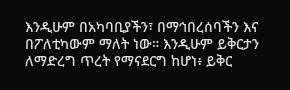እንዲሁም በአካባቢያችን፣ በማኅበረሰባችን እና በፖለቲካውም ማለት ነው። እንዲሁም ይቅርታን ለማድረግ ጥረት የማናደርግ ከሆነ፥ ይቅር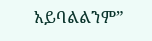አይባልልንም”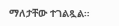ማለታቸው ተገልጿል።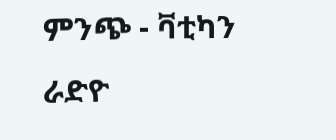ምንጭ - ቫቲካን ራድዮ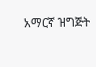አማርኛ ዝግጅት